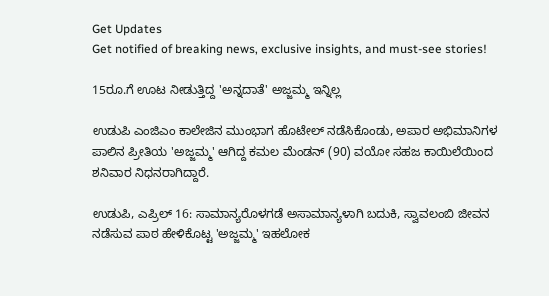Get Updates
Get notified of breaking news, exclusive insights, and must-see stories!

15ರೂ.ಗೆ ಊಟ ನೀಡುತ್ತಿದ್ದ 'ಅನ್ನದಾತೆ' ಅಜ್ಜಮ್ಮ ಇನ್ನಿಲ್ಲ

ಉಡುಪಿ ಎಂಜಿಎಂ ಕಾಲೇಜಿನ ಮುಂಭಾಗ ಹೊಟೇಲ್ ನಡೆಸಿಕೊಂಡು, ಅಪಾರ ಅಭಿಮಾನಿಗಳ ಪಾಲಿನ ಪ್ರೀತಿಯ 'ಅಜ್ಜಮ್ಮ' ಆಗಿದ್ದ ಕಮಲ ಮೆಂಡನ್ (90) ವಯೋ ಸಹಜ ಕಾಯಿಲೆಯಿಂದ ಶನಿವಾರ ನಿಧನರಾಗಿದ್ದಾರೆ.

ಉಡುಪಿ, ಎಪ್ರಿಲ್ 16: ಸಾ‌ಮಾನ್ಯರೊಳಗಡೆ ಅಸಾಮಾನ್ಯಳಾಗಿ ಬದುಕಿ, ಸ್ವಾವಲಂಬಿ ಜೀವನ ನಡೆಸುವ ಪಾಠ ಹೇಳಿಕೊಟ್ಟ 'ಅಜ್ಜಮ್ಮ' ಇಹಲೋಕ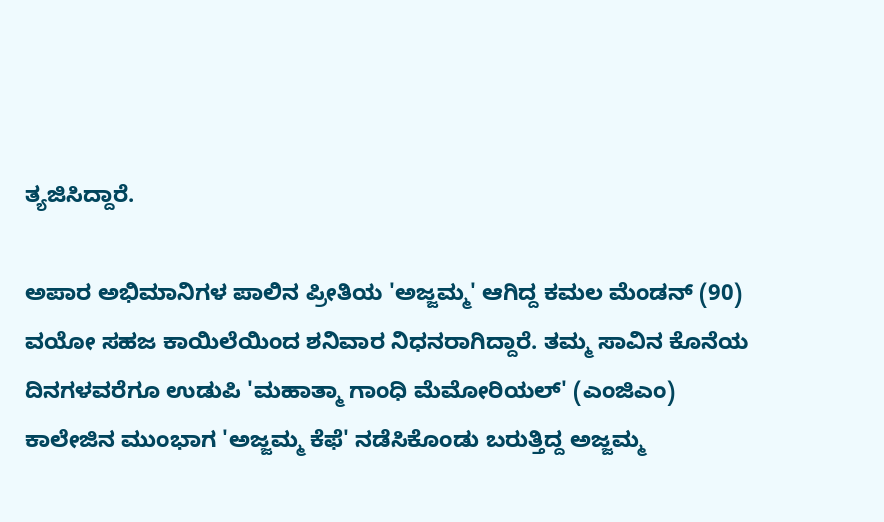ತ್ಯಜಿಸಿದ್ದಾರೆ.

ಅಪಾರ ಅಭಿಮಾನಿಗಳ ಪಾಲಿನ ಪ್ರೀತಿಯ 'ಅಜ್ಜಮ್ಮ' ಆಗಿದ್ದ ಕಮಲ ಮೆಂಡನ್ (90) ವಯೋ ಸಹಜ ಕಾಯಿಲೆಯಿಂದ ಶನಿವಾರ ನಿಧನರಾಗಿದ್ದಾರೆ. ತಮ್ಮ ಸಾವಿನ ಕೊನೆಯ ದಿನಗಳವರೆಗೂ ಉಡುಪಿ 'ಮಹಾತ್ಮಾ ಗಾಂಧಿ ಮೆಮೋರಿಯಲ್' (ಎಂಜಿಎಂ) ಕಾಲೇಜಿನ ಮುಂಭಾಗ 'ಅಜ್ಜಮ್ಮ ಕೆಫೆ' ನಡೆಸಿಕೊಂಡು ಬರುತ್ತಿದ್ದ ಅಜ್ಜಮ್ಮ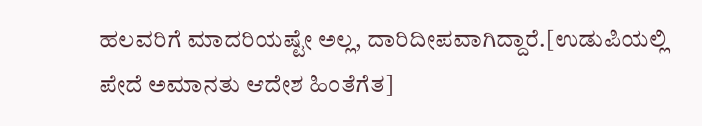ಹಲವರಿಗೆ ಮಾದರಿಯಷ್ಟೇ ಅಲ್ಲ, ದಾರಿದೀಪವಾಗಿದ್ದಾರೆ.[ಉಡುಪಿಯಲ್ಲಿ ಪೇದೆ ಅಮಾನತು ಆದೇಶ ಹಿಂತೆಗೆತ]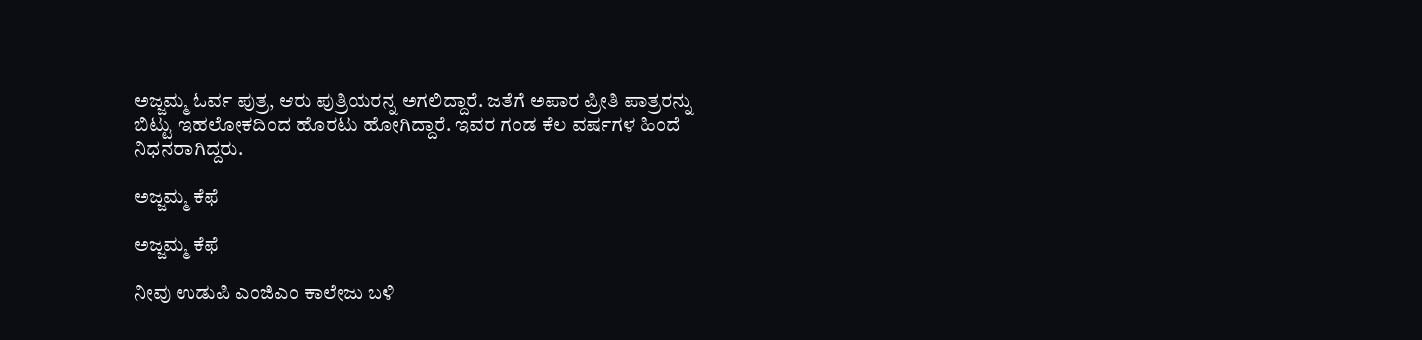ಅಜ್ಜಮ್ಮ ಓರ್ವ ಪುತ್ರ, ಆರು ಪುತ್ರಿಯರನ್ನ ಅಗಲಿದ್ದಾರೆ. ಜತೆಗೆ ಅಪಾರ ಪ್ರೀತಿ ಪಾತ್ರರನ್ನು ಬಿಟ್ಟು ಇಹಲೋಕದಿಂದ ಹೊರಟು ಹೋಗಿದ್ದಾರೆ. ಇವರ ಗಂಡ ಕೆಲ ವರ್ಷಗಳ ಹಿಂದೆ ನಿಧನರಾಗಿದ್ದರು.

ಅಜ್ಜಮ್ಮ ಕೆಫೆ

ಅಜ್ಜಮ್ಮ ಕೆಫೆ

ನೀವು ಉಡುಪಿ ಎಂಜಿಎಂ ಕಾಲೇಜು ಬಳಿ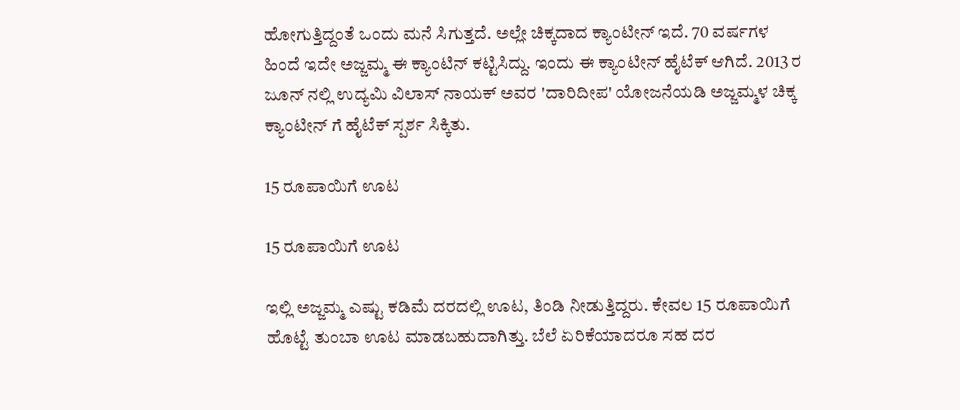ಹೋಗುತ್ತಿದ್ದಂತೆ ಒಂದು ಮನೆ ಸಿಗುತ್ತದೆ. ಅಲ್ಲೇ ಚಿಕ್ಕದಾದ ಕ್ಯಾಂಟೀನ್ ಇದೆ. 70 ವರ್ಷಗಳ ಹಿಂದೆ ಇದೇ ಅಜ್ಜಮ್ಮ ಈ ಕ್ಯಾಂಟಿನ್ ಕಟ್ಟಿಸಿದ್ದು. ಇಂದು ಈ ಕ್ಯಾಂಟೀನ್ ಹೈಟೆಕ್ ಆಗಿದೆ. 2013 ರ ಜೂನ್ ನಲ್ಲಿ ಉದ್ಯಮಿ ವಿಲಾಸ್ ನಾಯಕ್ ಅವರ 'ದಾರಿದೀಪ' ಯೋಜನೆಯಡಿ ಅಜ್ಜಮ್ಮಳ ಚಿಕ್ಕ ಕ್ಯಾಂಟೀನ್ ಗೆ ಹೈಟೆಕ್ ಸ್ಪರ್ಶ ಸಿಕ್ಕಿತು.

15 ರೂಪಾಯಿಗೆ ಊಟ

15 ರೂಪಾಯಿಗೆ ಊಟ

ಇಲ್ಲಿ ಅಜ್ಜಮ್ಮ ಎಷ್ಟು ಕಡಿಮೆ ದರದಲ್ಲಿ ಊಟ, ತಿಂಡಿ ನೀಡುತ್ತಿದ್ದರು. ಕೇವಲ 15 ರೂಪಾಯಿಗೆ ಹೊಟ್ಟೆ ತುಂಬಾ ಊಟ ಮಾಡಬಹುದಾಗಿತ್ತು. ಬೆಲೆ ಏರಿಕೆಯಾದರೂ ಸಹ ದರ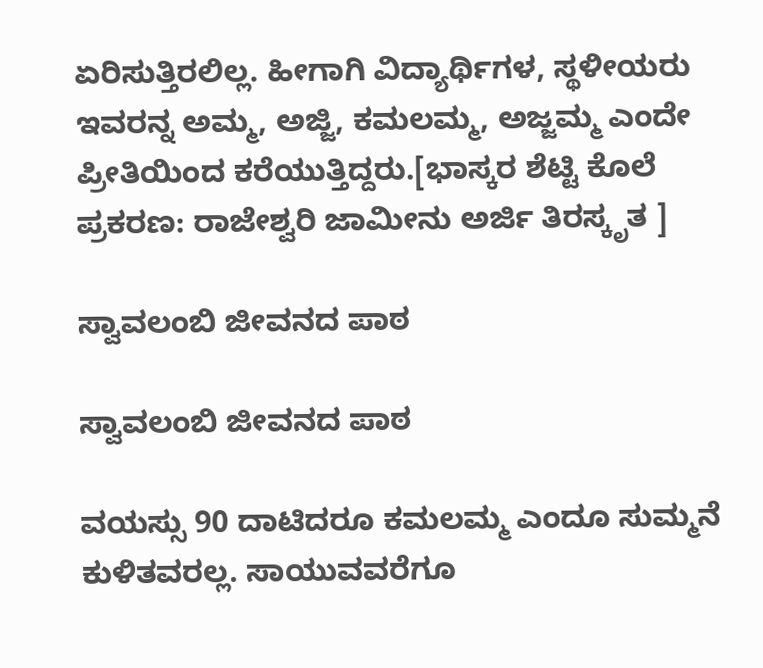ಏರಿಸುತ್ತಿರಲಿಲ್ಲ. ಹೀಗಾಗಿ ವಿದ್ಯಾರ್ಥಿಗಳ, ಸ್ಥಳೀಯರು ಇವರನ್ನ ಅಮ್ಮ, ಅಜ್ಜಿ, ಕಮಲಮ್ಮ, ಅಜ್ಜಮ್ಮ ಎಂದೇ ಪ್ರೀತಿಯಿಂದ ಕರೆಯುತ್ತಿದ್ದರು.[ಭಾಸ್ಕರ ಶೆಟ್ಟಿ ಕೊಲೆ ಪ್ರಕರಣ: ರಾಜೇಶ್ವರಿ ಜಾಮೀನು ಅರ್ಜಿ ತಿರಸ್ಕೃತ ]

ಸ್ವಾವಲಂಬಿ ಜೀವನದ ಪಾಠ

ಸ್ವಾವಲಂಬಿ ಜೀವನದ ಪಾಠ

ವಯಸ್ಸು 90 ದಾಟಿದರೂ ಕಮಲಮ್ಮ ಎಂದೂ ಸುಮ್ಮನೆ ಕುಳಿತವರಲ್ಲ. ಸಾಯುವವರೆಗೂ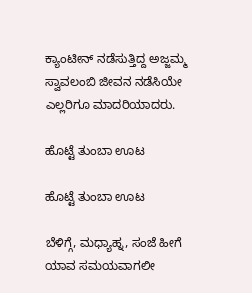ಕ್ಯಾಂಟೀನ್ ನಡೆಸುತ್ತಿದ್ದ ಅಜ್ಜಮ್ಮ ಸ್ವಾವಲಂಬಿ ಜೀವನ ನಡೆಸಿಯೇ ಎಲ್ಲರಿಗೂ ಮಾದರಿಯಾದರು.

ಹೊಟ್ಟೆ ತುಂಬಾ ಊಟ

ಹೊಟ್ಟೆ ತುಂಬಾ ಊಟ

ಬೆಳಿಗ್ಗೆ, ಮಧ್ಯಾಹ್ನ, ಸಂಜೆ ಹೀಗೆ ಯಾವ ಸಮಯವಾಗಲೀ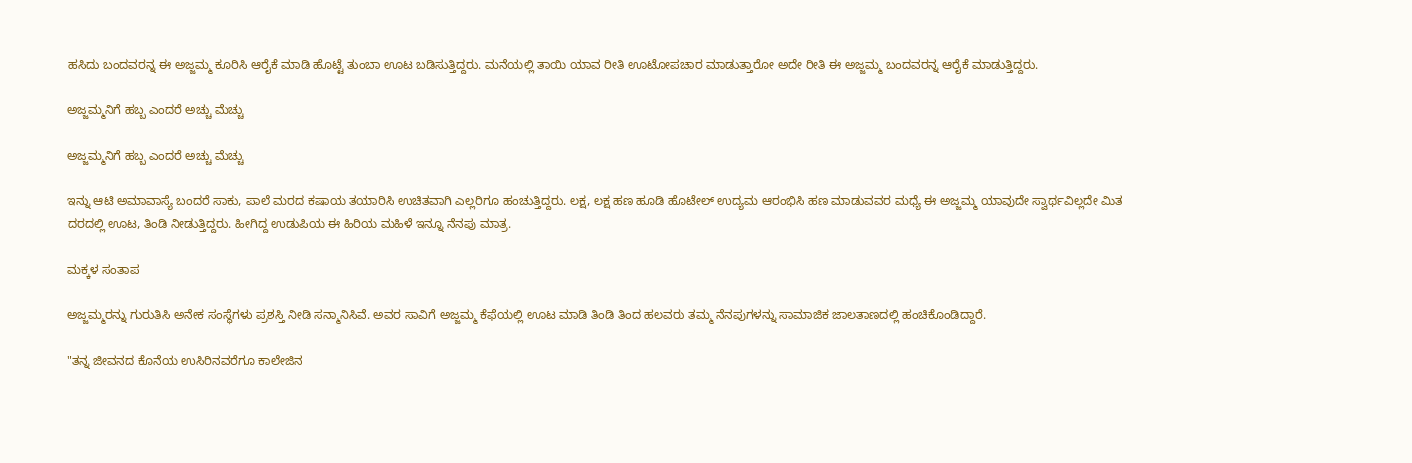ಹಸಿದು ಬಂದವರನ್ನ ಈ ಅಜ್ಜಮ್ಮ ಕೂರಿಸಿ ಆರೈಕೆ ಮಾಡಿ ಹೊಟ್ಟೆ ತುಂಬಾ ಊಟ ಬಡಿಸುತ್ತಿದ್ದರು. ಮನೆಯಲ್ಲಿ ತಾಯಿ ಯಾವ ರೀತಿ ಊಟೋಪಚಾರ ಮಾಡುತ್ತಾರೋ ಅದೇ ರೀತಿ ಈ ಅಜ್ಜಮ್ಮ ಬಂದವರನ್ನ ಆರೈಕೆ ಮಾಡುತ್ತಿದ್ದರು.

ಅಜ್ಜಮ್ಮನಿಗೆ ಹಬ್ಬ ಎಂದರೆ ಅಚ್ಚು ಮೆಚ್ಚು

ಅಜ್ಜಮ್ಮನಿಗೆ ಹಬ್ಬ ಎಂದರೆ ಅಚ್ಚು ಮೆಚ್ಚು

ಇನ್ನು ಆಟಿ ಅಮಾವಾಸ್ಯೆ ಬಂದರೆ ಸಾಕು, ಪಾಲೆ ಮರದ ಕಷಾಯ ತಯಾರಿಸಿ ಉಚಿತವಾಗಿ ಎಲ್ಲರಿಗೂ ಹಂಚುತ್ತಿದ್ದರು. ಲಕ್ಷ, ಲಕ್ಷ ಹಣ ಹೂಡಿ ಹೊಟೇಲ್ ಉದ್ಯಮ ಆರಂಭಿಸಿ ಹಣ ಮಾಡುವವರ ಮಧ್ಯೆ ಈ ಅಜ್ಜಮ್ಮ ಯಾವುದೇ ಸ್ವಾರ್ಥವಿಲ್ಲದೇ ಮಿತ ದರದಲ್ಲಿ ಊಟ, ತಿಂಡಿ ನೀಡುತ್ತಿದ್ದರು. ಹೀಗಿದ್ದ ಉಡುಪಿಯ ಈ ಹಿರಿಯ ಮಹಿಳೆ ಇನ್ನೂ ನೆನಪು ಮಾತ್ರ.

ಮಕ್ಕಳ ಸಂತಾಪ

ಅಜ್ಜಮ್ಮರನ್ನು ಗುರುತಿಸಿ ಅನೇಕ ಸಂಸ್ಥೆಗಳು ಪ್ರಶಸ್ತಿ ನೀಡಿ ಸನ್ಮಾನಿಸಿವೆ. ಅವರ ಸಾವಿಗೆ ಅಜ್ಜಮ್ಮ ಕೆಫೆಯಲ್ಲಿ ಊಟ ಮಾಡಿ ತಿಂಡಿ ತಿಂದ ಹಲವರು ತಮ್ಮ ನೆನಪುಗಳನ್ನು ಸಾಮಾಜಿಕ ಜಾಲತಾಣದಲ್ಲಿ ಹಂಚಿಕೊಂಡಿದ್ದಾರೆ.

"ತನ್ನ ಜೀವನದ ಕೊನೆಯ ಉಸಿರಿನವರೆಗೂ ಕಾಲೇಜಿನ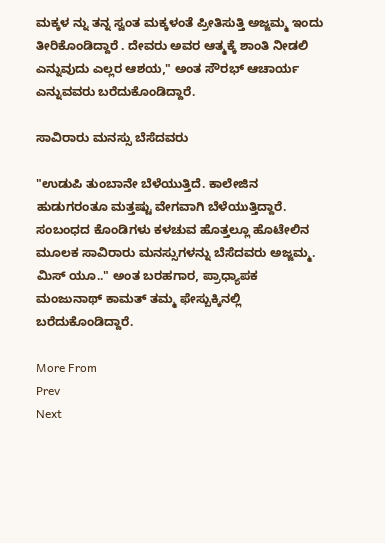ಮಕ್ಕಳ ನ್ನು ತನ್ನ ಸ್ವಂತ ಮಕ್ಕಳಂತೆ ಪ್ರೀತಿಸುತ್ತಿ ಅಜ್ಜಮ್ಮ ಇಂದು ತೀರಿಕೊಂಡಿದ್ದಾರೆ . ದೇವರು ಅವರ ಆತ್ಮಕ್ಕೆ ಶಾಂತಿ ನೀಡಲಿ ಎನ್ನುವುದು ಎಲ್ಲರ ಆಶಯ," ಅಂತ ಸೌರಭ್ ಆಚಾರ್ಯ ಎನ್ನುವವರು ಬರೆದುಕೊಂಡಿದ್ದಾರೆ.

ಸಾವಿರಾರು ಮನಸ್ಸು ಬೆಸೆದವರು

"ಉಡುಪಿ ತುಂಬಾನೇ ಬೆಳೆಯುತ್ತಿದೆ. ಕಾಲೇಜಿನ ಹುಡುಗರಂತೂ ಮತ್ತಷ್ಟು ವೇಗವಾಗಿ ಬೆಳೆಯುತ್ತಿದ್ದಾರೆ. ಸಂಬಂಧದ ಕೊಂಡಿಗಳು ಕಳಚುವ ಹೊತ್ತಲ್ಲೂ ಹೊಟೇಲಿನ ಮೂಲಕ ಸಾವಿರಾರು ಮನಸ್ಸುಗಳನ್ನು ಬೆಸೆದವರು ಅಜ್ಜಮ್ಮ. ಮಿಸ್ ಯೂ.." ಅಂತ ಬರಹಗಾರ, ಪ್ರಾಧ್ಯಾಪಕ ಮಂಜುನಾಥ್ ಕಾಮತ್ ತಮ್ಮ ಫೇಸ್ಬುಕ್ಕಿನಲ್ಲಿ ಬರೆದುಕೊಂಡಿದ್ದಾರೆ.

More From
Prev
Next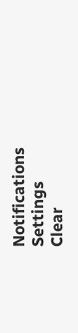Notifications
Settings
Clear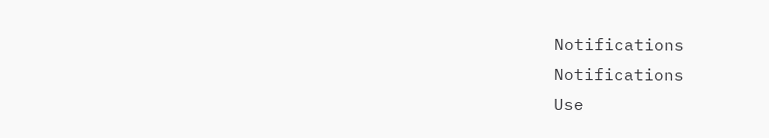Notifications
Notifications
Use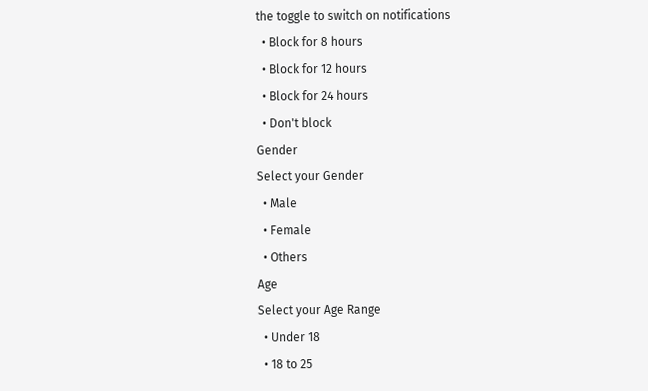the toggle to switch on notifications
  • Block for 8 hours
  • Block for 12 hours
  • Block for 24 hours
  • Don't block
Gender
Select your Gender
  • Male
  • Female
  • Others
Age
Select your Age Range
  • Under 18
  • 18 to 25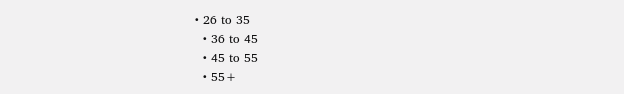• 26 to 35
  • 36 to 45
  • 45 to 55
  • 55+